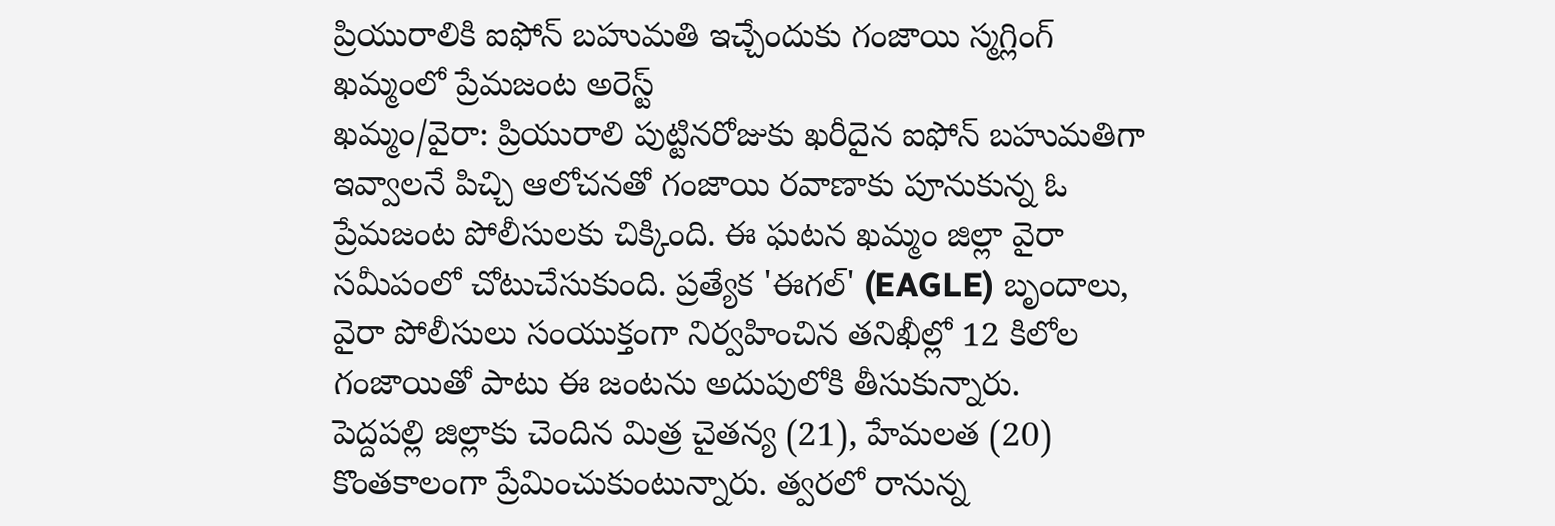ప్రియురాలికి ఐఫోన్ బహుమతి ఇచ్చేందుకు గంజాయి స్మగ్లింగ్
ఖమ్మంలో ప్రేమజంట అరెస్ట్
ఖమ్మం/వైరా: ప్రియురాలి పుట్టినరోజుకు ఖరీదైన ఐఫోన్ బహుమతిగా ఇవ్వాలనే పిచ్చి ఆలోచనతో గంజాయి రవాణాకు పూనుకున్న ఓ ప్రేమజంట పోలీసులకు చిక్కింది. ఈ ఘటన ఖమ్మం జిల్లా వైరా సమీపంలో చోటుచేసుకుంది. ప్రత్యేక 'ఈగల్' (EAGLE) బృందాలు, వైరా పోలీసులు సంయుక్తంగా నిర్వహించిన తనిఖీల్లో 12 కిలోల గంజాయితో పాటు ఈ జంటను అదుపులోకి తీసుకున్నారు.
పెద్దపల్లి జిల్లాకు చెందిన మిత్ర చైతన్య (21), హేమలత (20) కొంతకాలంగా ప్రేమించుకుంటున్నారు. త్వరలో రానున్న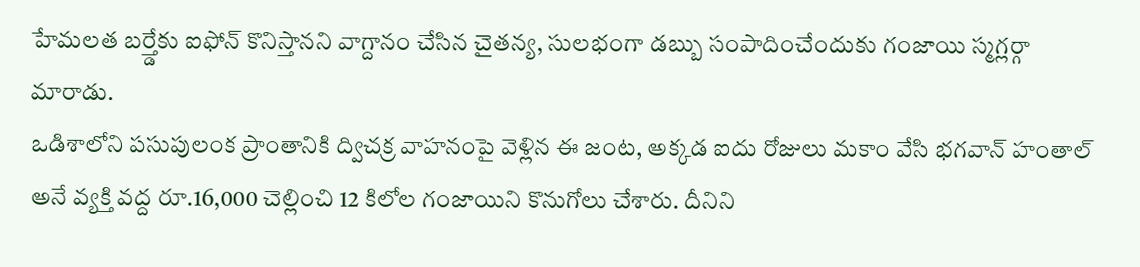హేమలత బర్త్డేకు ఐఫోన్ కొనిస్తానని వాగ్దానం చేసిన చైతన్య, సులభంగా డబ్బు సంపాదించేందుకు గంజాయి స్మగ్లర్గా మారాడు.
ఒడిశాలోని పసుపులంక ప్రాంతానికి ద్విచక్ర వాహనంపై వెళ్లిన ఈ జంట, అక్కడ ఐదు రోజులు మకాం వేసి భగవాన్ హంతాల్ అనే వ్యక్తి వద్ద రూ.16,000 చెల్లించి 12 కిలోల గంజాయిని కొనుగోలు చేశారు. దీనిని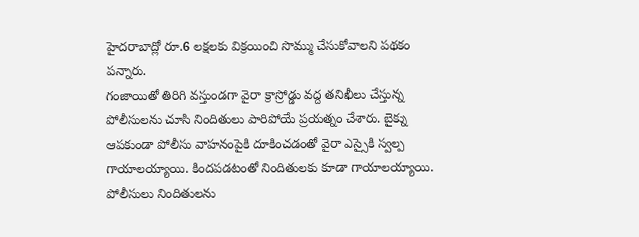హైదరాబాద్లో రూ.6 లక్షలకు విక్రయించి సొమ్ము చేసుకోవాలని పథకం పన్నారు.
గంజాయితో తిరిగి వస్తుండగా వైరా క్రాస్రోడ్డు వద్ద తనిఖీలు చేస్తున్న పోలీసులను చూసి నిందితులు పారిపోయే ప్రయత్నం చేశారు. బైక్ను ఆపకుండా పోలీసు వాహనంపైకి దూకించడంతో వైరా ఎస్సైకి స్వల్ప గాయాలయ్యాయి. కిందపడటంతో నిందితులకు కూడా గాయాలయ్యాయి.
పోలీసులు నిందితులను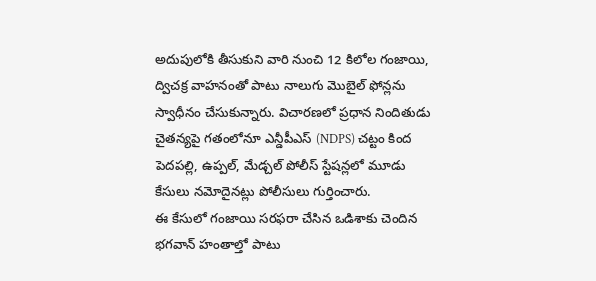అదుపులోకి తీసుకుని వారి నుంచి 12 కిలోల గంజాయి, ద్విచక్ర వాహనంతో పాటు నాలుగు మొబైల్ ఫోన్లను స్వాధీనం చేసుకున్నారు. విచారణలో ప్రధాన నిందితుడు చైతన్యపై గతంలోనూ ఎన్డీపీఎస్ (NDPS) చట్టం కింద పెదపల్లి, ఉప్పల్, మేడ్చల్ పోలీస్ స్టేషన్లలో మూడు కేసులు నమోదైనట్లు పోలీసులు గుర్తించారు.
ఈ కేసులో గంజాయి సరఫరా చేసిన ఒడిశాకు చెందిన భగవాన్ హంతాల్తో పాటు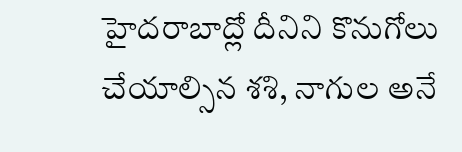హైదరాబాద్లో దీనిని కొనుగోలు చేయాల్సిన శశి, నాగుల అనే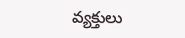వ్యక్తులు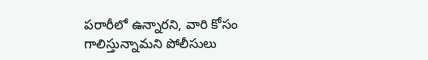పరారీలో ఉన్నారని, వారి కోసం గాలిస్తున్నామని పోలీసులు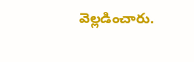వెల్లడించారు.